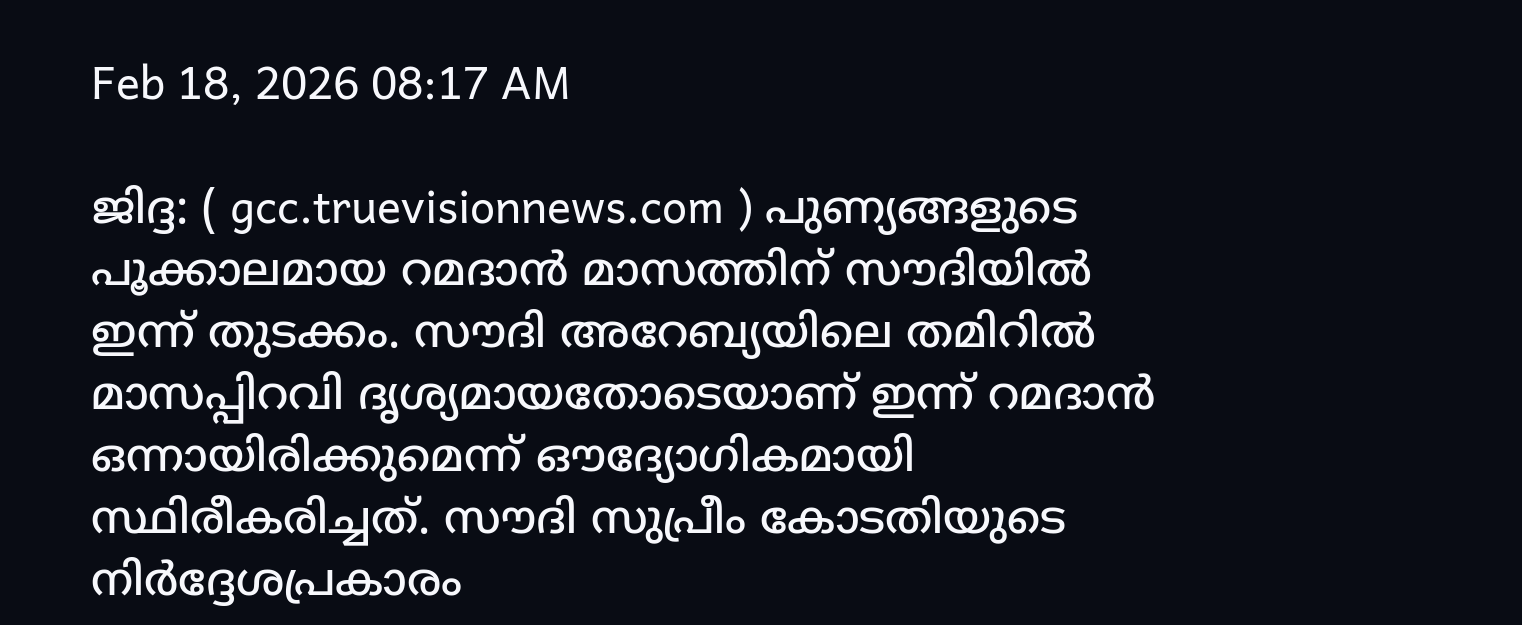Feb 18, 2026 08:17 AM

ജിദ്ദ: ( gcc.truevisionnews.com ) പുണ്യങ്ങളുടെ പൂക്കാലമായ റമദാൻ മാസത്തിന് സൗദിയിൽ ഇന്ന് തുടക്കം. സൗദി അറേബ്യയിലെ തമിറിൽ മാസപ്പിറവി ദൃശ്യമായതോടെയാണ് ഇന്ന് റമദാൻ ഒന്നായിരിക്കുമെന്ന് ഔദ്യോഗികമായി സ്ഥിരീകരിച്ചത്. സൗദി സുപ്രീം കോടതിയുടെ നിർദ്ദേശപ്രകാരം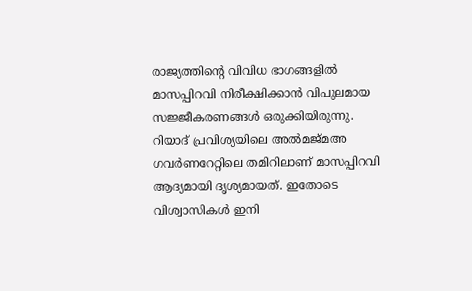രാജ്യത്തിന്റെ വിവിധ ഭാഗങ്ങളിൽ മാസപ്പിറവി നിരീക്ഷിക്കാൻ വിപുലമായ സജ്ജീകരണങ്ങൾ ഒരുക്കിയിരുന്നു. റിയാദ് പ്രവിശ്യയിലെ അൽമജ്മഅ ഗവർണറേറ്റിലെ തമിറിലാണ് മാസപ്പിറവി ആദ്യമായി ദൃശ്യമായത്. ഇതോടെ വിശ്വാസികൾ ഇനി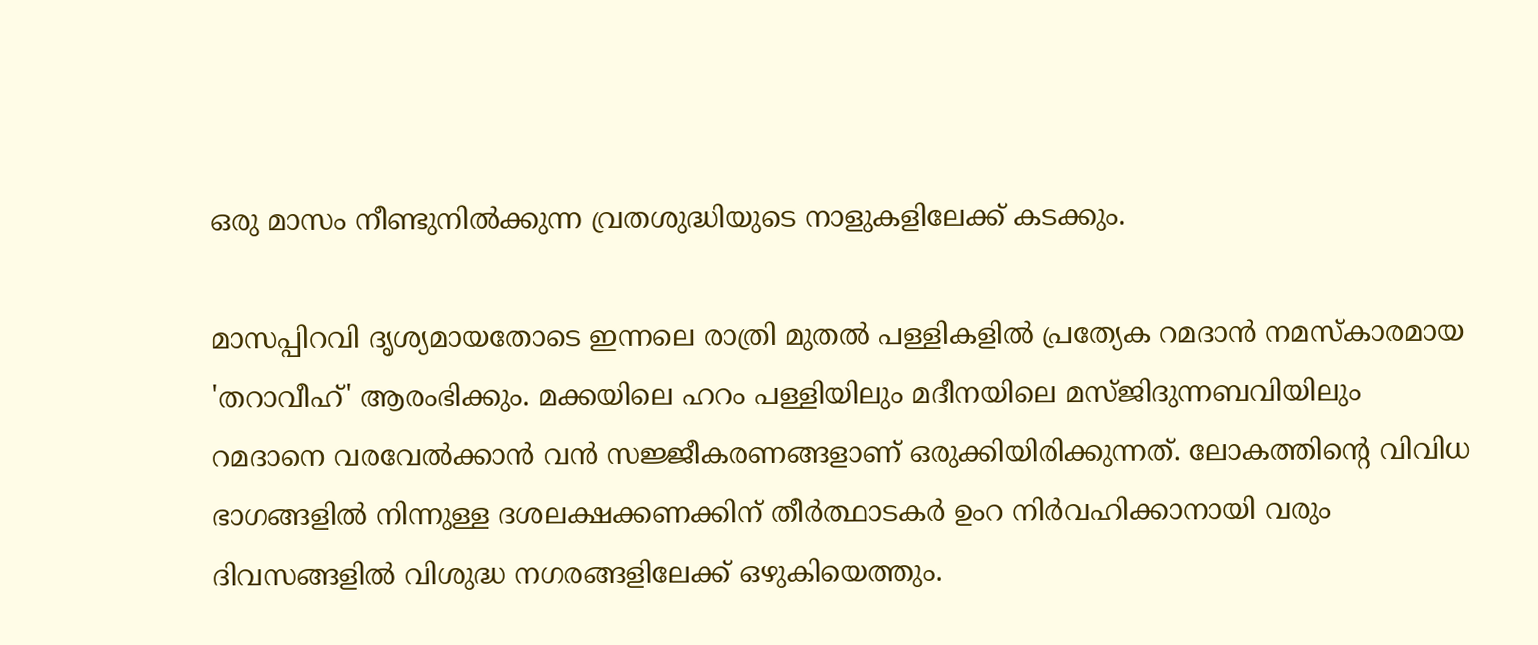ഒരു മാസം നീണ്ടുനിൽക്കുന്ന വ്രതശുദ്ധിയുടെ നാളുകളിലേക്ക് കടക്കും.

മാസപ്പിറവി ദൃശ്യമായതോടെ ഇന്നലെ രാത്രി മുതൽ പള്ളികളിൽ പ്രത്യേക റമദാൻ നമസ്കാരമായ 'തറാവീഹ്' ആരംഭിക്കും. മക്കയിലെ ഹറം പള്ളിയിലും മദീനയിലെ മസ്ജിദുന്നബവിയിലും റമദാനെ വരവേൽക്കാൻ വൻ സജ്ജീകരണങ്ങളാണ് ഒരുക്കിയിരിക്കുന്നത്. ലോകത്തിന്റെ വിവിധ ഭാഗങ്ങളിൽ നിന്നുള്ള ദശലക്ഷക്കണക്കിന് തീർത്ഥാടകർ ഉംറ നിർവഹിക്കാനായി വരും ദിവസങ്ങളിൽ വിശുദ്ധ നഗരങ്ങളിലേക്ക് ഒഴുകിയെത്തും.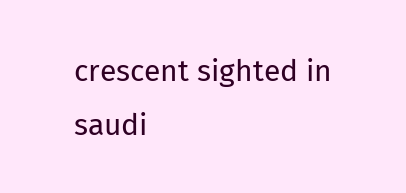crescent sighted in saudi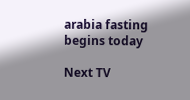arabia fasting begins today

Next TV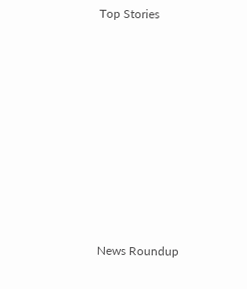Top Stories










News Roundup